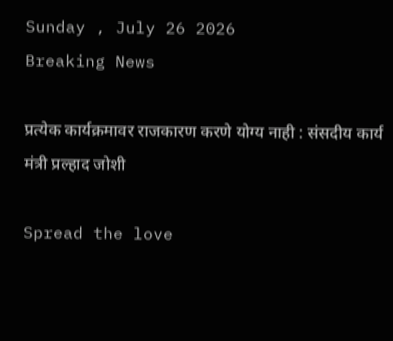Sunday , July 26 2026
Breaking News

प्रत्येक कार्यक्रमावर राजकारण करणे योग्य नाही : संसदीय कार्य मंत्री प्रल्हाद जोशी

Spread the love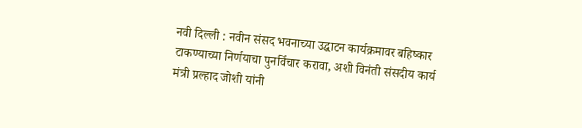नवी दिल्ली : नवीन संसद भवनाच्या उद्घाटन कार्यक्रमावर बहिष्कार टाकण्याच्या निर्णयाचा पुनर्विचार करावा, अशी विनंती संसदीय कार्य मंत्री प्रल्हाद जोशी यांनी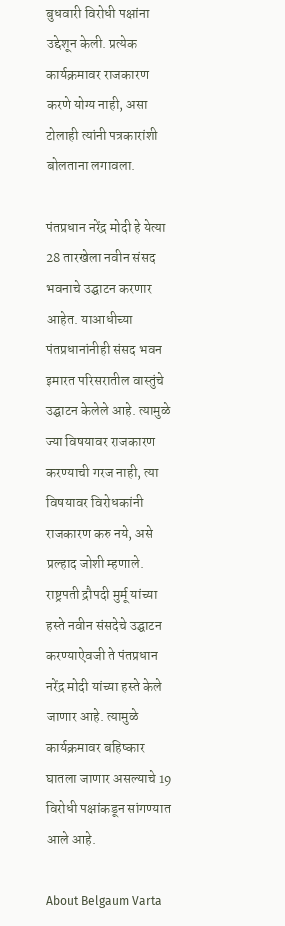बुधवारी विरोधी पक्षांना उद्देशून केली. प्रत्येक कार्यक्रमावर राजकारण करणे योग्य नाही, असा टोलाही त्यांनी पत्रकारांशी बोलताना लगावला.

पंतप्रधान नरेंद्र मोदी हे येत्या 28 तारखेला नवीन संसद भवनाचे उद्घाटन करणार आहेत. याआधीच्या पंतप्रधानांनीही संसद भवन इमारत परिसरातील वास्तुंचे उद्घाटन केलेले आहे. त्यामुळे ज्या विषयावर राजकारण करण्याची गरज नाही, त्या विषयावर विरोधकांनी राजकारण करु नये, असे प्रल्हाद जोशी म्हणाले. राष्ट्रपती द्रौपदी मुर्मू यांच्या हस्ते नवीन संसदेचे उद्घाटन करण्याऐवजी ते पंतप्रधान नरेंद्र मोदी यांच्या हस्ते केले जाणार आहे. त्यामुळे कार्यक्रमावर बहिष्कार घातला जाणार असल्याचे 19 विरोधी पक्षांकडून सांगण्यात आले आहे.

About Belgaum Varta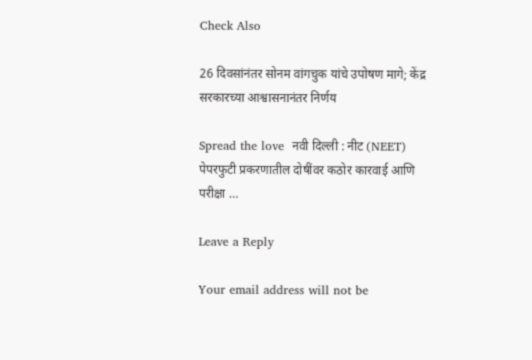Check Also

26 दिवसांनंतर सोनम वांगचुक यांचे उपोषण मागे; केंद्र सरकारच्या आश्वासनानंतर निर्णय

Spread the love  नवी दिल्ली : नीट (NEET) पेपरफुटी प्रकरणातील दोषींवर कठोर कारवाई आणि परीक्षा …

Leave a Reply

Your email address will not be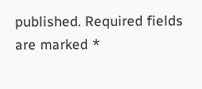published. Required fields are marked *